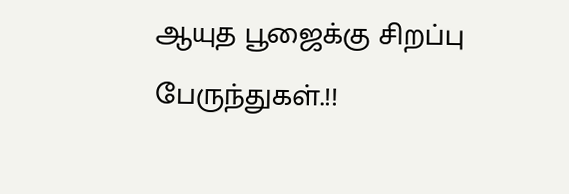ஆயுத பூஜைக்கு சிறப்பு பேருந்துகள்.!!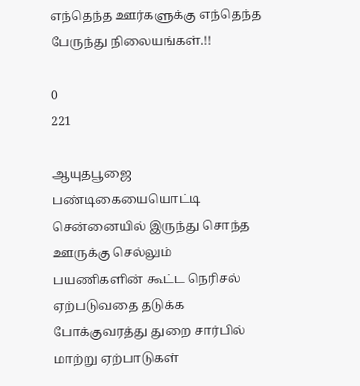எந்தெந்த ஊர்களுக்கு எந்தெந்த பேருந்து நிலையங்கள்.!!

0
221

ஆயுதபூஜை பண்டிகையையொட்டி சென்னையில் இருந்து சொந்த ஊருக்கு செல்லும் பயணிகளின் கூட்ட நெரிசல் ஏற்படுவதை தடுக்க போக்குவரத்து துறை சார்பில் மாற்று ஏற்பாடுகள்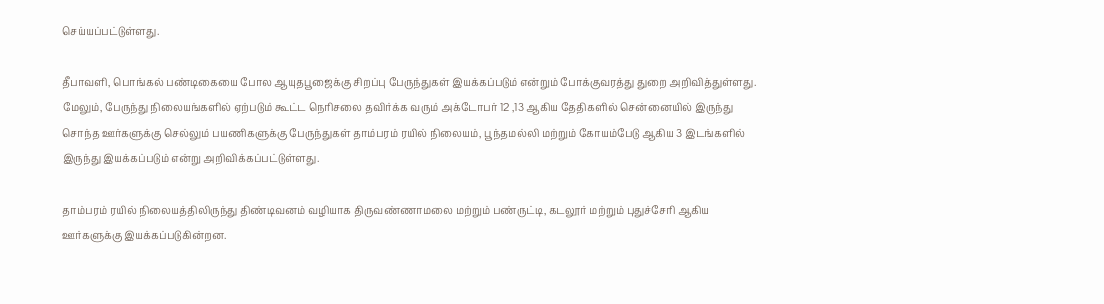செய்யப்பட்டுள்ளது.

தீபாவளி, பொங்கல் பண்டிகையை போல ஆயுதபூஜைக்கு சிறப்பு பேருந்துகள் இயக்கப்படும் என்றும் போக்குவரத்து துறை அறிவித்துள்ளது. மேலும், பேருந்து நிலையங்களில் ஏற்படும் கூட்ட நெரிசலை தவிர்க்க வரும் அக்டோபர் 12 ,13 ஆகிய தேதிகளில் சென்னையில் இருந்து சொந்த ஊர்களுக்கு செல்லும் பயணிகளுக்கு பேருந்துகள் தாம்பரம் ரயில் நிலையம், பூந்தமல்லி மற்றும் கோயம்பேடு ஆகிய 3 இடங்களில் இருந்து இயக்கப்படும் என்று அறிவிக்கப்பட்டுள்ளது.

தாம்பரம் ரயில் நிலையத்திலிருந்து திண்டிவனம் வழியாக திருவண்ணாமலை மற்றும் பண்ருட்டி, கடலூர் மற்றும் புதுச்சேரி ஆகிய ஊர்களுக்கு இயக்கப்படுகின்றன.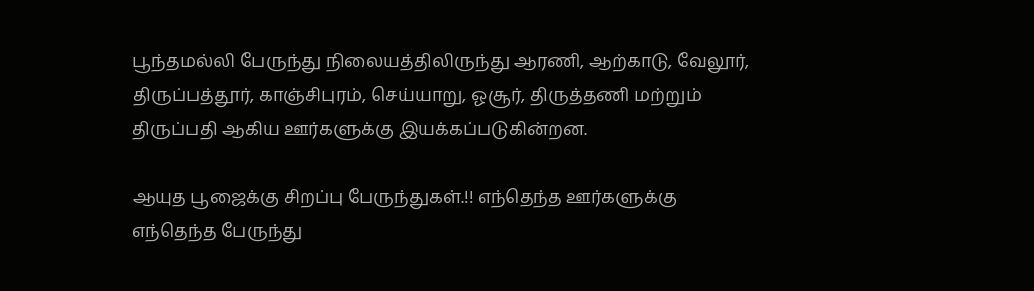பூந்தமல்லி பேருந்து நிலையத்திலிருந்து ஆரணி, ஆற்காடு, வேலூர், திருப்பத்தூர், காஞ்சிபுரம், செய்யாறு, ஓசூர், திருத்தணி மற்றும் திருப்பதி ஆகிய ஊர்களுக்கு இயக்கப்படுகின்றன.

ஆயுத பூஜைக்கு சிறப்பு பேருந்துகள்.!! எந்தெந்த ஊர்களுக்கு எந்தெந்த பேருந்து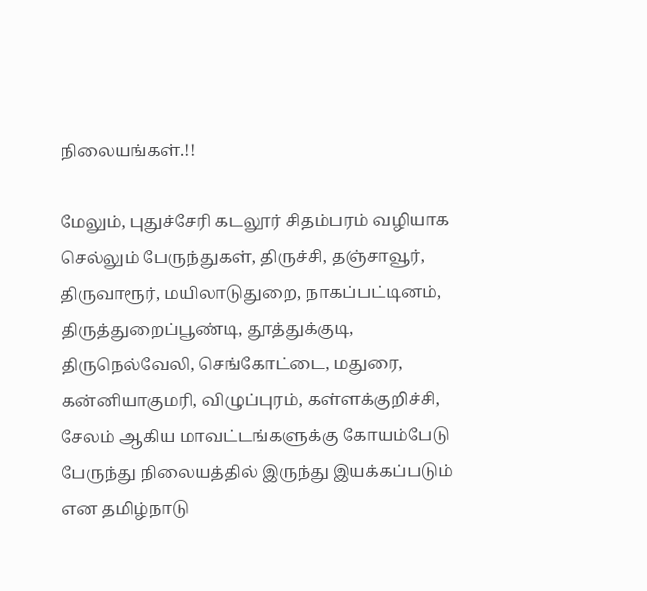நிலையங்கள்.!!

மேலும், புதுச்சேரி கடலூர் சிதம்பரம் வழியாக செல்லும் பேருந்துகள், திருச்சி, தஞ்சாவூர், திருவாரூர், மயிலாடுதுறை, நாகப்பட்டினம், திருத்துறைப்பூண்டி, தூத்துக்குடி, திருநெல்வேலி, செங்கோட்டை, மதுரை, கன்னியாகுமரி, விழுப்புரம், கள்ளக்குறிச்சி, சேலம் ஆகிய மாவட்டங்களுக்கு கோயம்பேடு பேருந்து நிலையத்தில் இருந்து இயக்கப்படும் என தமிழ்நாடு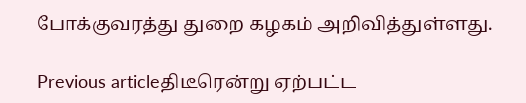போக்குவரத்து துறை கழகம் அறிவித்துள்ளது.

Previous articleதிடீரென்று ஏற்பட்ட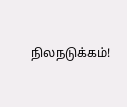நிலநடுக்கம்!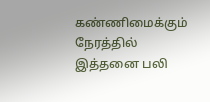கண்ணிமைக்கும் நேரத்தில் இத்தனை பலி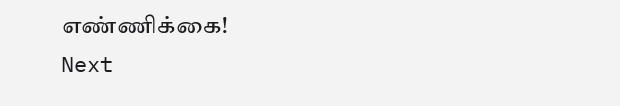எண்ணிக்கை!
Next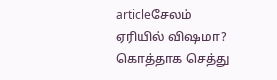articleசேலம் ஏரியில் விஷமா? கொத்தாக செத்து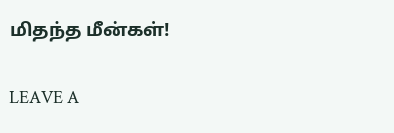மிதந்த மீன்கள்!

LEAVE A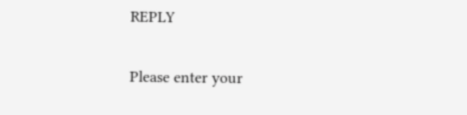REPLY

Please enter your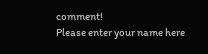comment!
Please enter your name here